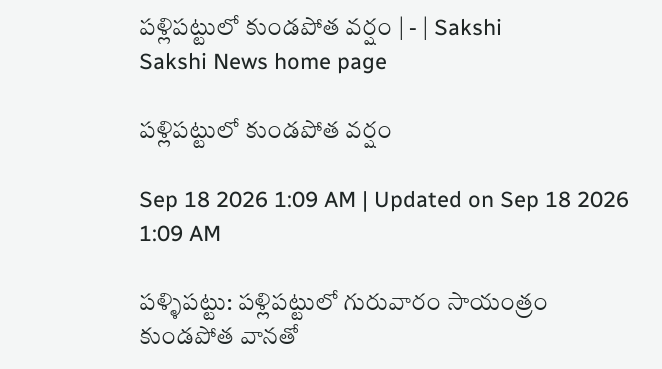పళ్లిపట్టులో కుండపోత వర్షం | - | Sakshi
Sakshi News home page

పళ్లిపట్టులో కుండపోత వర్షం

Sep 18 2026 1:09 AM | Updated on Sep 18 2026 1:09 AM

పళ్ళిపట్టు: పళ్లిపట్టులో గురువారం సాయంత్రం కుండపోత వానతో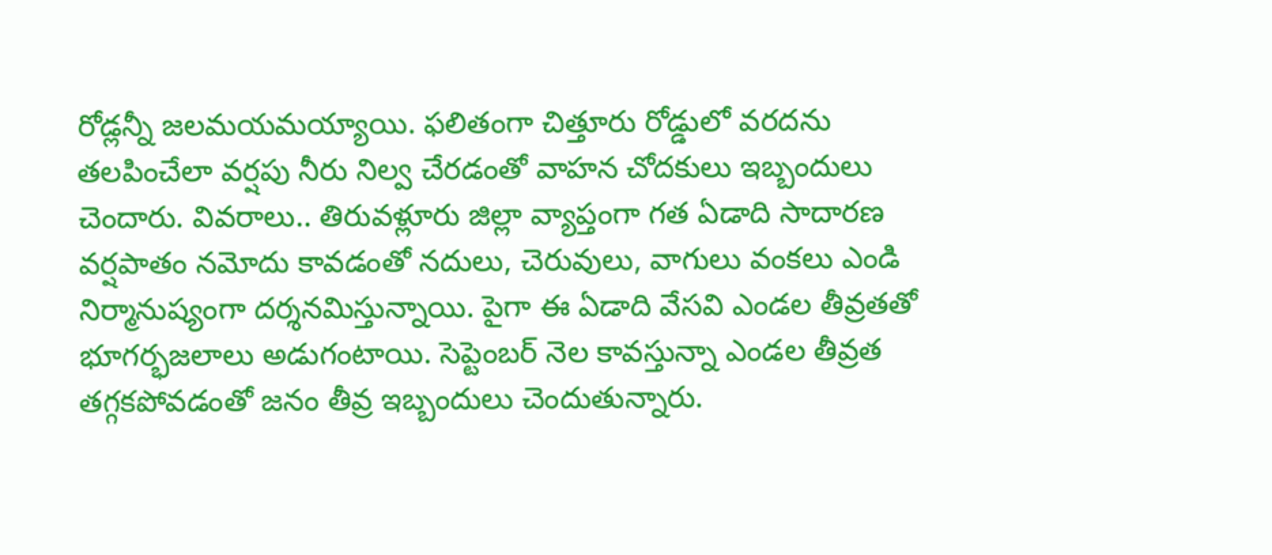రోడ్లన్నీ జలమయమయ్యాయి. ఫలితంగా చిత్తూరు రోడ్డులో వరదను తలపించేలా వర్షపు నీరు నిల్వ చేరడంతో వాహన చోదకులు ఇబ్బందులు చెందారు. వివరాలు.. తిరువళ్లూరు జిల్లా వ్యాప్తంగా గత ఏడాది సాదారణ వర్షపాతం నమోదు కావడంతో నదులు, చెరువులు, వాగులు వంకలు ఎండి నిర్మానుష్యంగా దర్శనమిస్తున్నాయి. పైగా ఈ ఏడాది వేసవి ఎండల తీవ్రతతో భూగర్భజలాలు అడుగంటాయి. సెప్టెంబర్‌ నెల కావస్తున్నా ఎండల తీవ్రత తగ్గకపోవడంతో జనం తీవ్ర ఇబ్బందులు చెందుతున్నారు.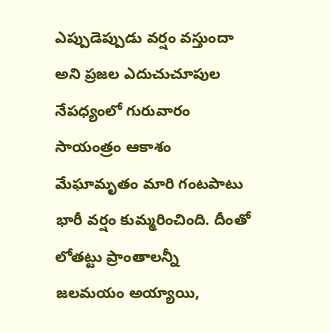ఎప్పుడెప్పుడు వర్షం వస్తుందా అని ప్రజల ఎదుచుచూపుల నేపధ్యంలో గురువారం సాయంత్రం ఆకాశం మేఘామృతం మారి గంటపాటు భారీ వర్షం కుమ్మరించింది. దీంతో లోతట్టు ప్రాంతాలన్నీ జలమయం అయ్యాయి,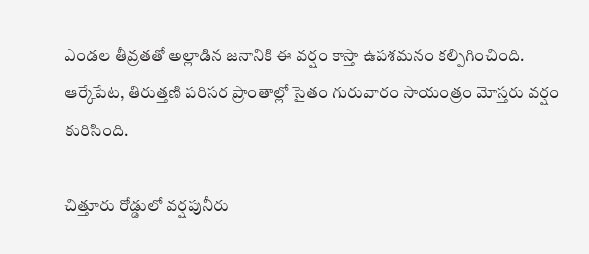ఎండల తీవ్రతతో అల్లాడిన జనానికి ఈ వర్షం కాస్తా ఉపశమనం కల్పిగించింది. ఆర్కేపేట, తిరుత్తణి పరిసర ప్రాంతాల్లో సైతం గురువారం సాయంత్రం మోస్తరు వర్షం కురిసింది.

చిత్తూరు రోడ్డులో వర్షపునీరు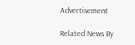Advertisement

Related News By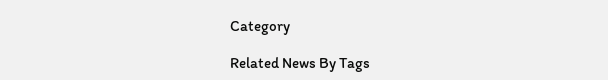Category

Related News By Tags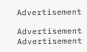Advertisement

Advertisement
Advertisement